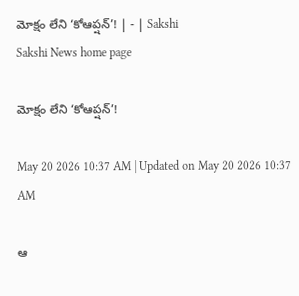మోక్షం లేని ‘కోఆప్షన్‌’! | - | Sakshi
Sakshi News home page

మోక్షం లేని ‘కోఆప్షన్‌’!

May 20 2026 10:37 AM | Updated on May 20 2026 10:37 AM

ఆ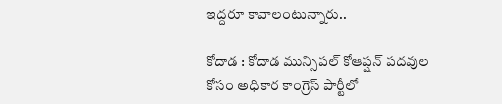ఇద్దరూ కావాలంటున్నారు..

కోదాడ : కోదాడ మున్సిపల్‌ కోఆప్షన్‌ పదవుల కోసం అధికార కాంగ్రెస్‌ పార్టీలో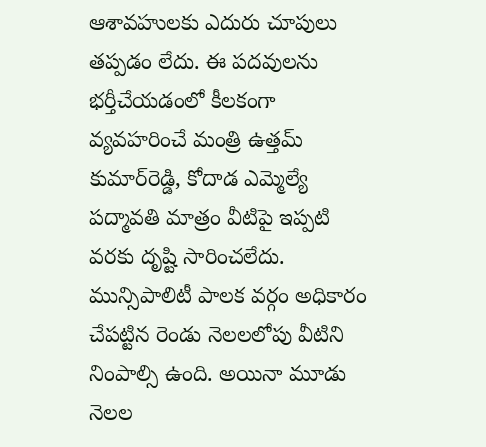ఆశావహులకు ఎదురు చూపులు తప్పడం లేదు. ఈ పదవులను భర్తీచేయడంలో కీలకంగా వ్యవహరించే మంత్రి ఉత్తమ్‌ కుమార్‌రెడ్డి, కోదాడ ఎమ్మెల్యే పద్మావతి మాత్రం వీటిపై ఇప్పటి వరకు దృష్టి సారించలేదు. మున్సిపాలిటీ పాలక వర్గం అధికారం చేపట్టిన రెండు నెలలలోపు వీటిని నింపాల్సి ఉంది. అయినా మూడు నెలల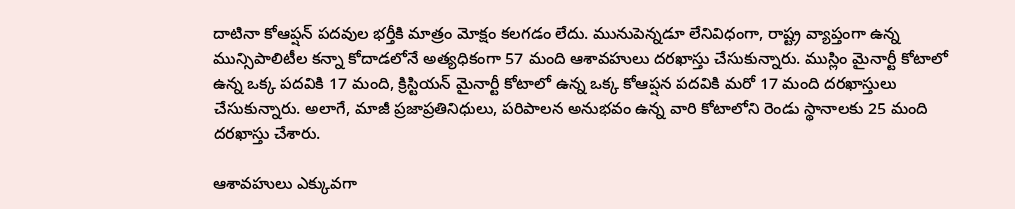దాటినా కోఆప్షన్‌ పదవుల భర్తీకి మాత్రం మోక్షం కలగడం లేదు. మునుపెన్నడూ లేనివిధంగా, రాష్ట్ర వ్యాప్తంగా ఉన్న మున్సిపాలిటీల కన్నా కోదాడలోనే అత్యధికంగా 57 మంది ఆశావహులు దరఖాస్తు చేసుకున్నారు. ముస్లిం మైనార్టీ కోటాలో ఉన్న ఒక్క పదవికి 17 మంది, క్రిస్టియన్‌ మైనార్టీ కోటాలో ఉన్న ఒక్క కోఆప్షన పదవికి మరో 17 మంది దరఖాస్తులు చేసుకున్నారు. అలాగే, మాజీ ప్రజాప్రతినిధులు, పరిపాలన అనుభవం ఉన్న వారి కోటాలోని రెండు స్థానాలకు 25 మంది దరఖాస్తు చేశారు.

ఆశావహులు ఎక్కువగా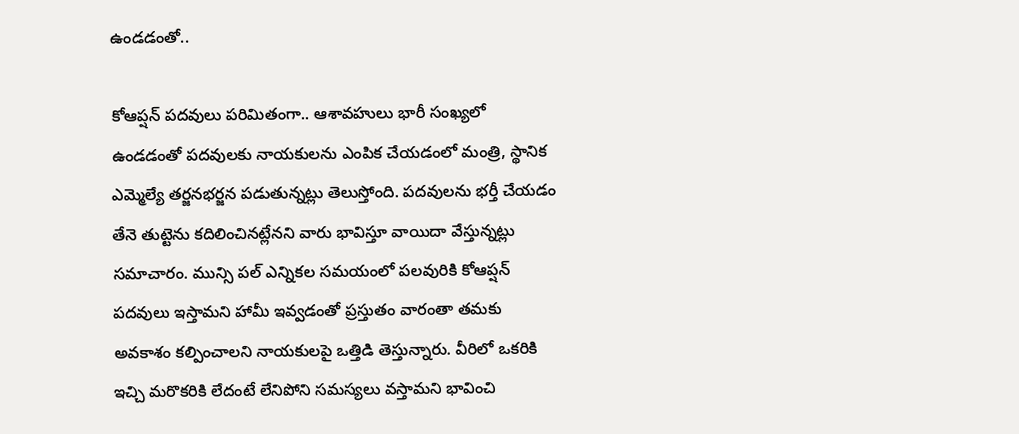ఉండడంతో..

కోఆప్షన్‌ పదవులు పరిమితంగా.. ఆశావహులు భారీ సంఖ్యలో ఉండడంతో పదవులకు నాయకులను ఎంపిక చేయడంలో మంత్రి, స్థానిక ఎమ్మెల్యే తర్జనభర్జన పడుతున్నట్లు తెలుస్తోంది. పదవులను భర్తీ చేయడం తేనె తుట్టెను కదిలించినట్లేనని వారు భావిస్తూ వాయిదా వేస్తున్నట్లు సమాచారం. మున్సి పల్‌ ఎన్నికల సమయంలో పలవురికి కోఆప్షన్‌ పదవులు ఇస్తామని హామీ ఇవ్వడంతో ప్రస్తుతం వారంతా తమకు అవకాశం కల్పించాలని నాయకులపై ఒత్తిడి తెస్తున్నారు. వీరిలో ఒకరికి ఇచ్చి మరొకరికి లేదంటే లేనిపోని సమస్యలు వస్తామని భావించి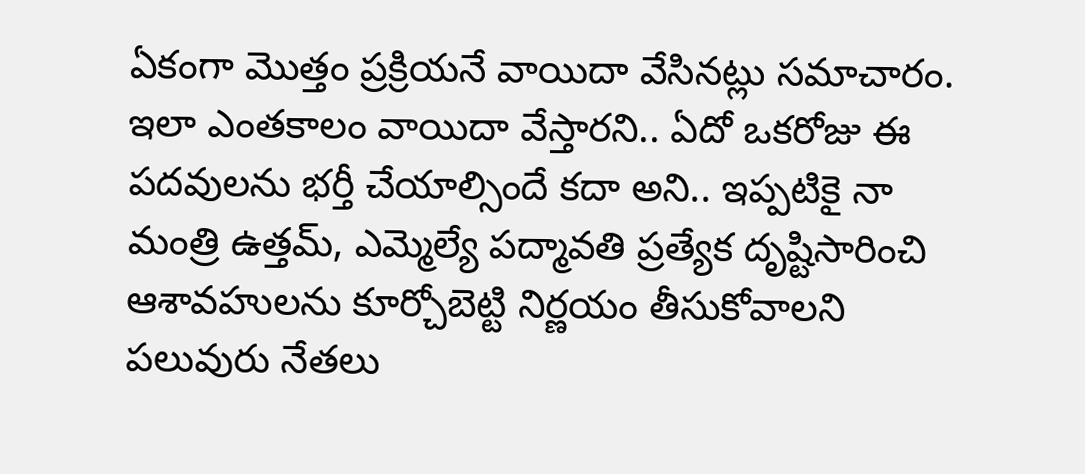ఏకంగా మొత్తం ప్రక్రియనే వాయిదా వేసినట్లు సమాచారం. ఇలా ఎంతకాలం వాయిదా వేస్తారని.. ఏదో ఒకరోజు ఈ పదవులను భర్తీ చేయాల్సిందే కదా అని.. ఇప్పటికై నా మంత్రి ఉత్తమ్‌, ఎమ్మెల్యే పద్మావతి ప్రత్యేక దృష్టిసారించి ఆశావహులను కూర్చోబెట్టి నిర్ణయం తీసుకోవాలని పలువురు నేతలు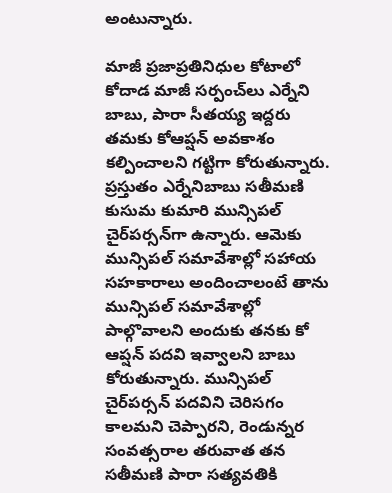అంటున్నారు.

మాజీ ప్రజాప్రతినిధుల కోటాలో కోదాడ మాజీ సర్పంచ్‌లు ఎర్నేని బాబు, పారా సీతయ్య ఇద్దరు తమకు కోఆప్షన్‌ అవకాశం కల్పించాలని గట్టిగా కోరుతున్నారు. ప్రస్తుతం ఎర్నేనిబాబు సతీమణి కుసుమ కుమారి మున్సిపల్‌ చైర్‌పర్సన్‌గా ఉన్నారు. ఆమెకు మున్సిపల్‌ సమావేశాల్లో సహాయ సహకారాలు అందించాలంటే తాను మున్సిపల్‌ సమావేశాల్లో పాల్గొవాలని అందుకు తనకు కో ఆప్షన్‌ పదవి ఇవ్వాలని బాబు కోరుతున్నారు. మున్సిపల్‌ చైర్‌పర్సన్‌ పదవిని చెరిసగం కాలమని చెప్పారని, రెండున్నర సంవత్సరాల తరువాత తన సతీమణి పారా సత్యవతికి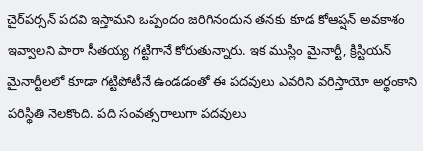చైర్‌పర్సన్‌ పదవి ఇస్తామని ఒప్పందం జరిగినందున తనకు కూడ కోఆప్షన్‌ అవకాశం ఇవ్వాలని పారా సీతయ్య గట్టిగానే కోరుతున్నారు. ఇక ముస్లిం మైనార్టీ, క్రిస్టియన్‌ మైనార్టీలలో కూడా గట్టిపోటీనే ఉండడంతో ఈ పదవులు ఎవరిని వరిస్తాయో అర్థంకాని పరిస్థితి నెలకొంది. పది సంవత్సరాలుగా పదవులు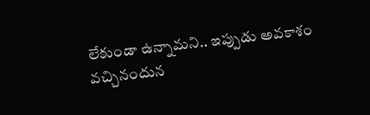లేకుండా ఉన్నామని.. ఇప్పుడు అవకాశం వచ్చినందున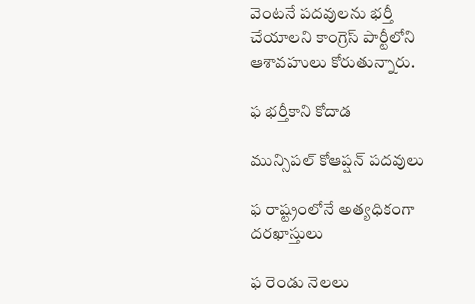వెంటనే పదవులను భర్తీ చేయాలని కాంగ్రెస్‌ పార్టీలోని ఆశావహులు కోరుతున్నారు.

ఫ భర్తీకాని కోదాడ

మున్సిపల్‌ కోఆప్షన్‌ పదవులు

ఫ రాష్ట్రంలోనే అత్యధికంగా దరఖాస్తులు

ఫ రెండు నెలలు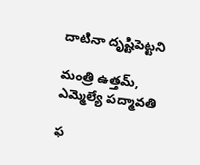దాటినా దృష్టిపెట్టని

మంత్రి ఉత్తమ్‌, ఎమ్మెల్యే పద్మావతి

ఫ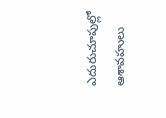ఎదురుచూపుల్లో ఆశావహులు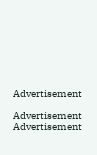Advertisement

Advertisement
Advertisement